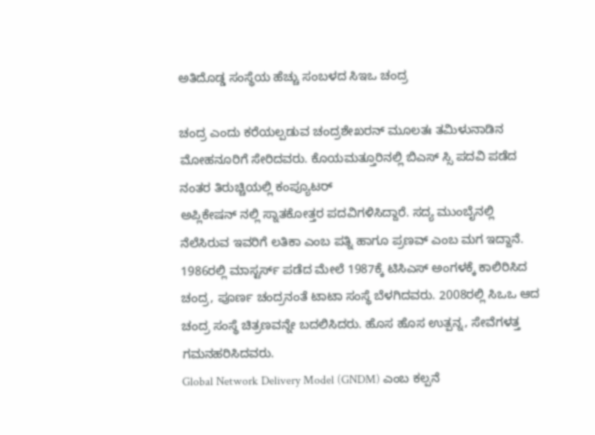ಅತಿದೊಡ್ಡ ಸಂಸ್ಥೆಯ ಹೆಚ್ಚು ಸಂಬಳದ ಸಿಇಒ ಚಂದ್ರ

ಚಂದ್ರ ಎಂದು ಕರೆಯಲ್ಪಡುವ ಚಂದ್ರಶೇಖರನ್ ಮೂಲತಃ ತಮಿಳುನಾಡಿನ ಮೋಹನೂರಿಗೆ ಸೇರಿದವರು. ಕೊಯಮತ್ತೂರಿನಲ್ಲಿ ಬಿಎಸ್ ಸ್ಸಿ ಪದವಿ ಪಡೆದ ನಂತರ ತಿರುಚ್ಚಿಯಲ್ಲಿ ಕಂಪ್ಯೂಟರ್
ಅಪ್ಲಿಕೇಷನ್ ನಲ್ಲಿ ಸ್ನಾತಕೋತ್ತರ ಪದವಿಗಳಿಸಿದ್ದಾರೆ. ಸದ್ಯ ಮುಂಬೈನಲ್ಲಿ ನೆಲೆಸಿರುವ ಇವರಿಗೆ ಲತಿಕಾ ಎಂಬ ಪತ್ನಿ ಹಾಗೂ ಪ್ರಣವ್ ಎಂಬ ಮಗ ಇದ್ದಾನೆ.
1986ರಲ್ಲಿ ಮಾಸ್ಟರ್ಸ್ ಪಡೆದ ಮೇಲೆ 1987ಕ್ಕೆ ಟಿಸಿಎಸ್ ಅಂಗಳಕ್ಕೆ ಕಾಲಿರಿಸಿದ ಚಂದ್ರ, ಪೂರ್ಣ ಚಂದ್ರನಂತೆ ಟಾಟಾ ಸಂಸ್ಥೆ ಬೆಳಗಿದವರು. 2008ರಲ್ಲಿ ಸಿಒಒ ಆದ ಚಂದ್ರ ಸಂಸ್ಥೆ ಚಿತ್ರಣವನ್ನೇ ಬದಲಿಸಿದರು. ಹೊಸ ಹೊಸ ಉತ್ಪನ್ನ, ಸೇವೆಗಳತ್ತ ಗಮನಹರಿಸಿದವರು.
Global Network Delivery Model (GNDM) ಎಂಬ ಕಲ್ಪನೆ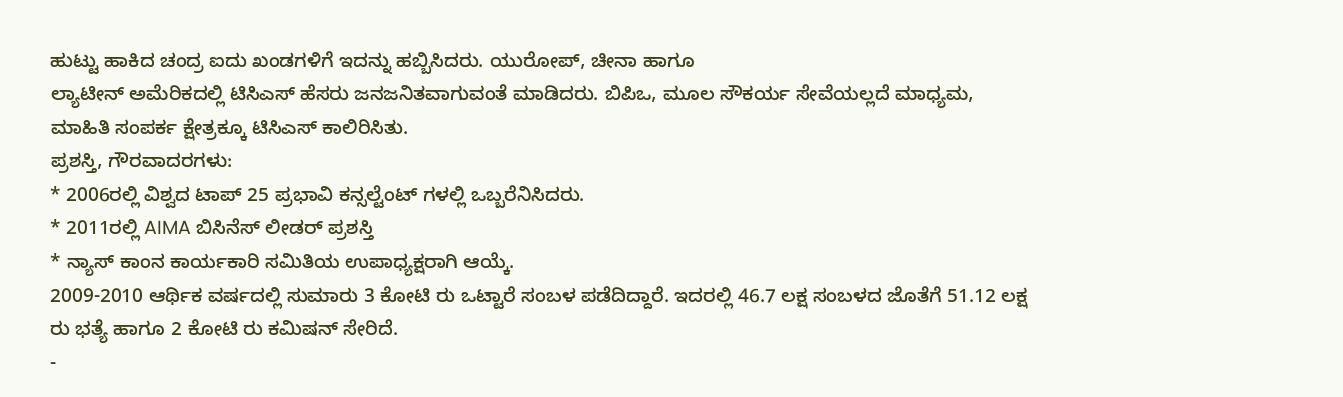ಹುಟ್ಟು ಹಾಕಿದ ಚಂದ್ರ ಐದು ಖಂಡಗಳಿಗೆ ಇದನ್ನು ಹಬ್ಬಿಸಿದರು. ಯುರೋಪ್, ಚೀನಾ ಹಾಗೂ
ಲ್ಯಾಟೀನ್ ಅಮೆರಿಕದಲ್ಲಿ ಟಿಸಿಎಸ್ ಹೆಸರು ಜನಜನಿತವಾಗುವಂತೆ ಮಾಡಿದರು. ಬಿಪಿಒ, ಮೂಲ ಸೌಕರ್ಯ ಸೇವೆಯಲ್ಲದೆ ಮಾಧ್ಯಮ, ಮಾಹಿತಿ ಸಂಪರ್ಕ ಕ್ಷೇತ್ರಕ್ಕೂ ಟಿಸಿಎಸ್ ಕಾಲಿರಿಸಿತು.
ಪ್ರಶಸ್ತಿ, ಗೌರವಾದರಗಳು:
* 2006ರಲ್ಲಿ ವಿಶ್ವದ ಟಾಪ್ 25 ಪ್ರಭಾವಿ ಕನ್ಸಲ್ಟೆಂಟ್ ಗಳಲ್ಲಿ ಒಬ್ಬರೆನಿಸಿದರು.
* 2011ರಲ್ಲಿ AIMA ಬಿಸಿನೆಸ್ ಲೀಡರ್ ಪ್ರಶಸ್ತಿ
* ನ್ಯಾಸ್ ಕಾಂನ ಕಾರ್ಯಕಾರಿ ಸಮಿತಿಯ ಉಪಾಧ್ಯಕ್ಷರಾಗಿ ಆಯ್ಕೆ.
2009-2010 ಆರ್ಥಿಕ ವರ್ಷದಲ್ಲಿ ಸುಮಾರು 3 ಕೋಟಿ ರು ಒಟ್ಟಾರೆ ಸಂಬಳ ಪಡೆದಿದ್ದಾರೆ. ಇದರಲ್ಲಿ 46.7 ಲಕ್ಷ ಸಂಬಳದ ಜೊತೆಗೆ 51.12 ಲಕ್ಷ ರು ಭತ್ಯೆ ಹಾಗೂ 2 ಕೋಟಿ ರು ಕಮಿಷನ್ ಸೇರಿದೆ.
-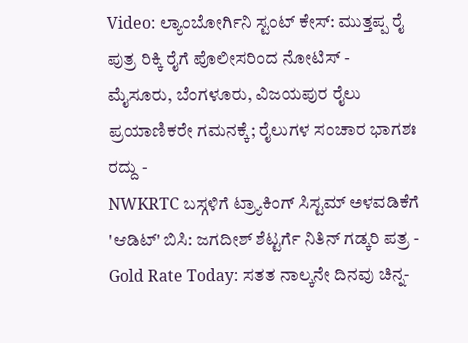Video: ಲ್ಯಾಂಬೋರ್ಗಿನಿ ಸ್ಟಂಟ್ ಕೇಸ್: ಮುತ್ತಪ್ಪ ರೈ ಪುತ್ರ ರಿಕ್ಕಿ ರೈಗೆ ಪೊಲೀಸರಿಂದ ನೋಟಿಸ್ -
ಮೈಸೂರು, ಬೆಂಗಳೂರು, ವಿಜಯಪುರ ರೈಲು ಪ್ರಯಾಣಿಕರೇ ಗಮನಕ್ಕೆ; ರೈಲುಗಳ ಸಂಚಾರ ಭಾಗಶಃ ರದ್ದು -
NWKRTC ಬಸ್ಗಳಿಗೆ ಟ್ರ್ಯಾಕಿಂಗ್ ಸಿಸ್ಟಮ್ ಅಳವಡಿಕೆಗೆ 'ಆಡಿಟ್' ಬಿಸಿ: ಜಗದೀಶ್ ಶೆಟ್ಟರ್ಗೆ ನಿತಿನ್ ಗಡ್ಕರಿ ಪತ್ರ -
Gold Rate Today: ಸತತ ನಾಲ್ಕನೇ ದಿನವು ಚಿನ್ನ-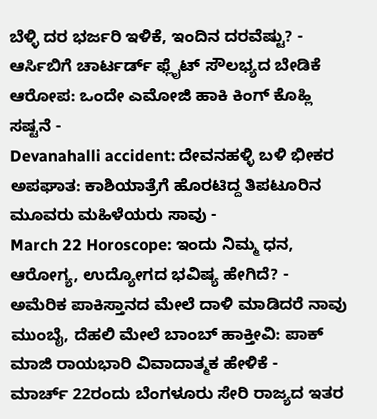ಬೆಳ್ಳಿ ದರ ಭರ್ಜರಿ ಇಳಿಕೆ, ಇಂದಿನ ದರವೆಷ್ಟು? -
ಆರ್ಸಿಬಿಗೆ ಚಾರ್ಟರ್ಡ್ ಫ್ಲೈಟ್ ಸೌಲಭ್ಯದ ಬೇಡಿಕೆ ಆರೋಪ: ಒಂದೇ ಎಮೋಜಿ ಹಾಕಿ ಕಿಂಗ್ ಕೊಹ್ಲಿ ಸಷ್ಟನೆ -
Devanahalli accident: ದೇವನಹಳ್ಳಿ ಬಳಿ ಭೀಕರ ಅಪಘಾತ: ಕಾಶಿಯಾತ್ರೆಗೆ ಹೊರಟಿದ್ದ ತಿಪಟೂರಿನ ಮೂವರು ಮಹಿಳೆಯರು ಸಾವು -
March 22 Horoscope: ಇಂದು ನಿಮ್ಮ ಧನ, ಆರೋಗ್ಯ, ಉದ್ಯೋಗದ ಭವಿಷ್ಯ ಹೇಗಿದೆ? -
ಅಮೆರಿಕ ಪಾಕಿಸ್ತಾನದ ಮೇಲೆ ದಾಳಿ ಮಾಡಿದರೆ ನಾವು ಮುಂಬೈ, ದೆಹಲಿ ಮೇಲೆ ಬಾಂಬ್ ಹಾಕ್ತೀವಿ: ಪಾಕ್ ಮಾಜಿ ರಾಯಭಾರಿ ವಿವಾದಾತ್ಮಕ ಹೇಳಿಕೆ -
ಮಾರ್ಚ್ 22ರಂದು ಬೆಂಗಳೂರು ಸೇರಿ ರಾಜ್ಯದ ಇತರ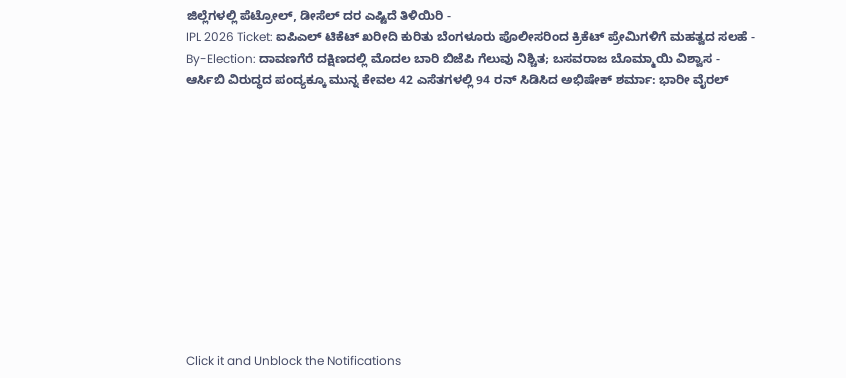ಜಿಲ್ಲೆಗಳಲ್ಲಿ ಪೆಟ್ರೋಲ್, ಡೀಸೆಲ್ ದರ ಎಷ್ಟಿದೆ ತಿಳಿಯಿರಿ -
IPL 2026 Ticket: ಐಪಿಎಲ್ ಟಿಕೆಟ್ ಖರೀದಿ ಕುರಿತು ಬೆಂಗಳೂರು ಪೊಲೀಸರಿಂದ ಕ್ರಿಕೆಟ್ ಪ್ರೇಮಿಗಳಿಗೆ ಮಹತ್ವದ ಸಲಹೆ -
By-Election: ದಾವಣಗೆರೆ ದಕ್ಷಿಣದಲ್ಲಿ ಮೊದಲ ಬಾರಿ ಬಿಜೆಪಿ ಗೆಲುವು ನಿಶ್ಚಿತ; ಬಸವರಾಜ ಬೊಮ್ಮಾಯಿ ವಿಶ್ವಾಸ -
ಆರ್ಸಿಬಿ ವಿರುದ್ಧದ ಪಂದ್ಯಕ್ಕೂ ಮುನ್ನ ಕೇವಲ 42 ಎಸೆತಗಳಲ್ಲಿ 94 ರನ್ ಸಿಡಿಸಿದ ಅಭಿಷೇಕ್ ಶರ್ಮಾ: ಭಾರೀ ವೈರಲ್












Click it and Unblock the Notifications